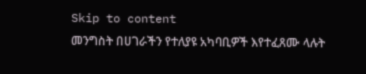Skip to content
መንግስት በሀገራችን የተለያዩ አካባቢዎች እየተፈጸሙ ላሉት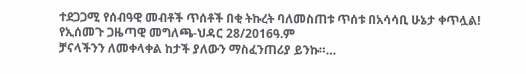ተደጋጋሚ የሰብዓዊ መብቶች ጥሰቶች በቂ ትኩረት ባለመስጠቱ ጥሰቱ በአሳሳቢ ሁኔታ ቀጥሏል!
የኢሰመጉ ጋዜጣዊ መግለጫ-ህዳር 28/2016ዓ.ም
ቻናላችንን ለመቀላቀል ከታች ያለውን ማስፈንጠሪያ ይንኩ።…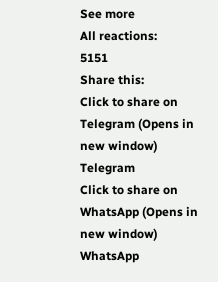See more
All reactions:
5151
Share this:
Click to share on Telegram (Opens in new window)
Telegram
Click to share on WhatsApp (Opens in new window)
WhatsApp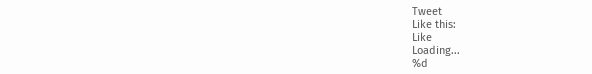Tweet
Like this:
Like
Loading...
%d